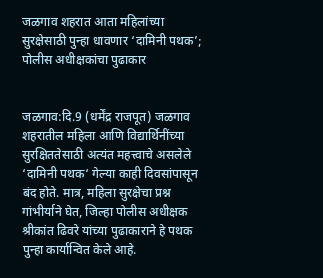जळगाव शहरात आता महिलांच्या सुरक्षेसाठी पुन्हा धावणार ‘दामिनी पथक’; पोलीस अधीक्षकांचा पुढाकार


जळगाव:दि.9 (धर्मेंद्र राजपूत) जळगाव शहरातील महिला आणि विद्यार्थिनींच्या सुरक्षिततेसाठी अत्यंत महत्त्वाचे असलेले ‘दामिनी पथक‘ गेल्या काही दिवसांपासून बंद होते. मात्र, महिला सुरक्षेचा प्रश्न गांभीर्याने घेत, जिल्हा पोलीस अधीक्षक श्रीकांत ढिवरे यांच्या पुढाकाराने हे पथक पुन्हा कार्यान्वित केले आहे.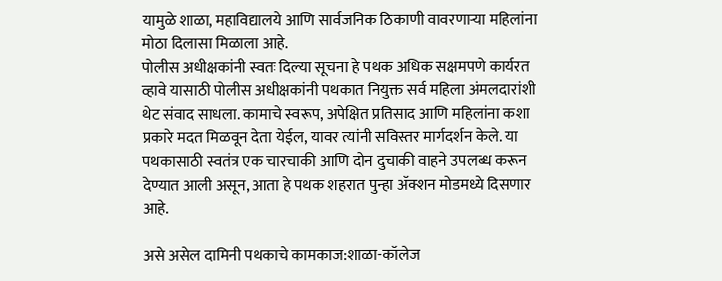यामुळे शाळा, महाविद्यालये आणि सार्वजनिक ठिकाणी वावरणाऱ्या महिलांना मोठा दिलासा मिळाला आहे.
पोलीस अधीक्षकांनी स्वतः दिल्या सूचना हे पथक अधिक सक्षमपणे कार्यरत व्हावे यासाठी पोलीस अधीक्षकांनी पथकात नियुक्त सर्व महिला अंमलदारांशी थेट संवाद साधला. कामाचे स्वरूप, अपेक्षित प्रतिसाद आणि महिलांना कशा प्रकारे मदत मिळवून देता येईल, यावर त्यांनी सविस्तर मार्गदर्शन केले. या पथकासाठी स्वतंत्र एक चारचाकी आणि दोन दुचाकी वाहने उपलब्ध करून देण्यात आली असून, आता हे पथक शहरात पुन्हा ॲक्शन मोडमध्ये दिसणार आहे.

असे असेल दामिनी पथकाचे कामकाज:शाळा-कॉलेज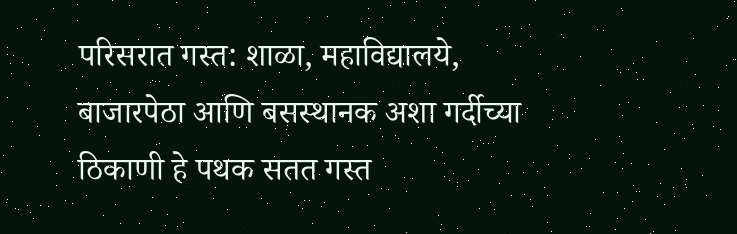परिसरात गस्त: शाळा, महाविद्यालये, बाजारपेठा आणि बसस्थानक अशा गर्दीच्या ठिकाणी हे पथक सतत गस्त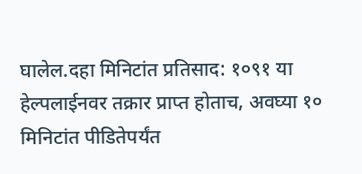घालेल.दहा मिनिटांत प्रतिसाद: १०९१ या हेल्पलाईनवर तक्रार प्राप्त होताच, अवघ्या १० मिनिटांत पीडितेपर्यंत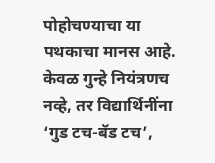पोहोचण्याचा या पथकाचा मानस आहे.
केवळ गुन्हे नियंत्रणच नव्हे, तर विद्यार्थिनींना ‘गुड टच-बॅड टच’,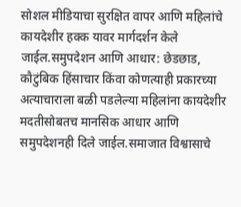सोशल मीडियाचा सुरक्षित वापर आणि महिलांचे कायदेशीर हक्क यावर मार्गदर्शन केले जाईल.समुपदेशन आणि आधार: छेडछाड, कौटुंबिक हिंसाचार किंवा कोणत्याही प्रकारच्या अत्याचाराला बळी पडलेल्या महिलांना कायदेशीर मदतीसोबतच मानसिक आधार आणि समुपदेशनही दिले जाईल.समाजात विश्वासाचे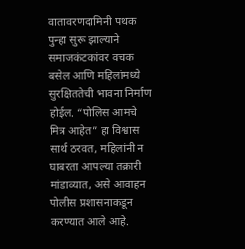वातावरणदामिनी पथक पुन्हा सुरू झाल्याने समाजकंटकांवर वचक बसेल आणि महिलांमध्ये सुरक्षिततेची भावना निर्माण होईल. “पोलिस आमचे मित्र आहेत” हा विश्वास सार्थ ठरवत, महिलांनी न घाबरता आपल्या तक्रारी मांडाव्यात, असे आवाहन पोलीस प्रशासनाकडून करण्यात आले आहे.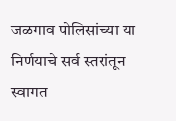जळगाव पोलिसांच्या या निर्णयाचे सर्व स्तरांतून स्वागत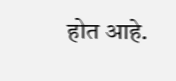होत आहे.